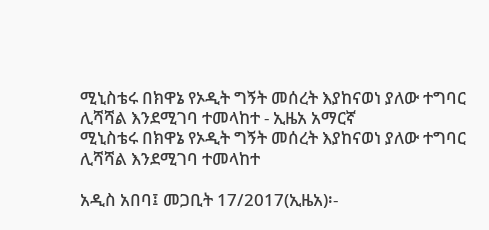ሚኒስቴሩ በክዋኔ የኦዲት ግኝት መሰረት እያከናወነ ያለው ተግባር ሊሻሻል እንደሚገባ ተመላከተ - ኢዜአ አማርኛ
ሚኒስቴሩ በክዋኔ የኦዲት ግኝት መሰረት እያከናወነ ያለው ተግባር ሊሻሻል እንደሚገባ ተመላከተ

አዲስ አበባ፤ መጋቢት 17/2017(ኢዜአ)፡-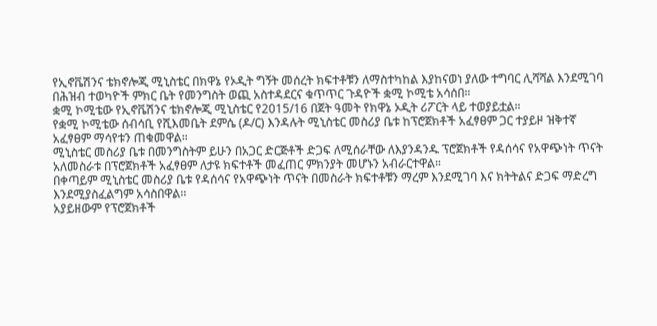የኢኖቬሽንና ቴክኖሎጂ ሚኒስቴር በክዋኔ የኦዲት ግኝት መሰረት ክፍተቶቹን ለማስተካከል እያከናወነ ያለው ተግባር ሊሻሻል እንደሚገባ በሕዝብ ተወካዮች ምክር ቤት የመንግስት ወጪ አስተዳደርና ቁጥጥር ጉዳዮች ቋሚ ኮሚቴ አሳሰበ።
ቋሚ ኮሚቴው የኢኖቬሽንና ቴክኖሎጂ ሚኒስቴር የ2015/16 በጀት ዓመት የክዋኔ ኦዲት ሪፖርት ላይ ተወያይቷል።
የቋሚ ኮሚቴው ሰብሳቢ የሺእመቤት ደምሴ (ዶ/ር) እንዳሉት ሚኒስቴር መስሪያ ቤቱ ከፕሮጀክቶች አፈፃፀም ጋር ተያይዞ ዝቅተኛ አፈፃፀም ማሳየቱን ጠቁመዋል።
ሚኒስቴር መስሪያ ቤቱ በመንግስትም ይሁን በአጋር ድርጅቶች ድጋፍ ለሚሰራቸው ለእያንዳንዱ ፕሮጀክቶች የዳሰሳና የአዋጭነት ጥናት አለመስራቱ በፕሮጀክቶች አፈፃፀም ለታዩ ክፍተቶች መፈጠር ምክንያት መሆኑን አብራርተዋል።
በቀጣይም ሚኒስቴር መስሪያ ቤቱ የዳሰሳና የአዋጭነት ጥናት በመስራት ክፍተቶቹን ማረም እንደሚገባ እና ክትትልና ድጋፍ ማድረግ እንደሚያስፈልግም አሳስበዋል፡፡
አያይዘውም የፕሮጀክቶች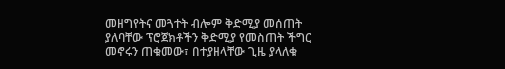መዘግየትና መጓተት ብሎም ቅድሚያ መሰጠት ያለባቸው ፕሮጀክቶችን ቅድሚያ የመስጠት ችግር መኖሩን ጠቁመው፣ በተያዘላቸው ጊዜ ያላለቁ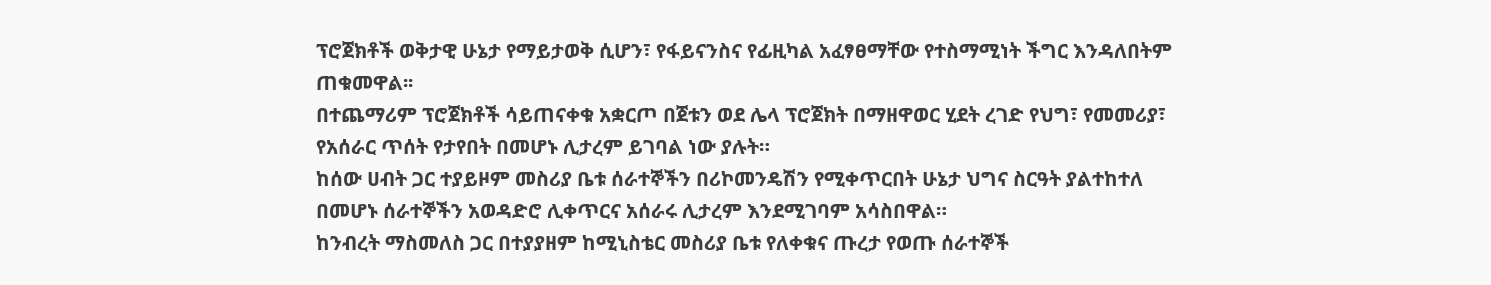ፕሮጀክቶች ወቅታዊ ሁኔታ የማይታወቅ ሲሆን፣ የፋይናንስና የፊዚካል አፈፃፀማቸው የተስማሚነት ችግር እንዳለበትም ጠቁመዋል፡፡
በተጨማሪም ፕሮጀክቶች ሳይጠናቀቁ አቋርጦ በጀቱን ወደ ሌላ ፕሮጀክት በማዘዋወር ሂደት ረገድ የህግ፣ የመመሪያ፣ የአሰራር ጥሰት የታየበት በመሆኑ ሊታረም ይገባል ነው ያሉት።
ከሰው ሀብት ጋር ተያይዞም መስሪያ ቤቱ ሰራተኞችን በሪኮመንዴሽን የሚቀጥርበት ሁኔታ ህግና ስርዓት ያልተከተለ በመሆኑ ሰራተኞችን አወዳድሮ ሊቀጥርና አሰራሩ ሊታረም እንደሚገባም አሳስበዋል።
ከንብረት ማስመለስ ጋር በተያያዘም ከሚኒስቴር መስሪያ ቤቱ የለቀቁና ጡረታ የወጡ ሰራተኞች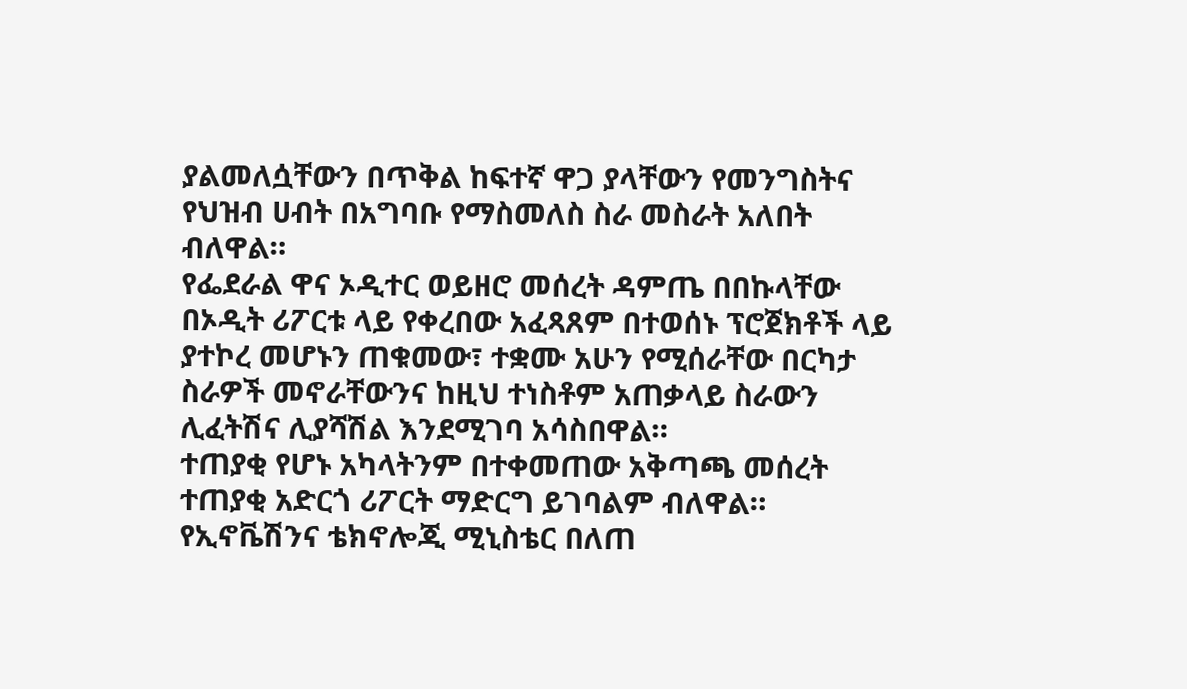ያልመለሷቸውን በጥቅል ከፍተኛ ዋጋ ያላቸውን የመንግስትና የህዝብ ሀብት በአግባቡ የማስመለስ ስራ መስራት አለበት ብለዋል።
የፌደራል ዋና ኦዲተር ወይዘሮ መሰረት ዳምጤ በበኩላቸው በኦዲት ሪፖርቱ ላይ የቀረበው አፈጻጸም በተወሰኑ ፕሮጀክቶች ላይ ያተኮረ መሆኑን ጠቁመው፣ ተቋሙ አሁን የሚሰራቸው በርካታ ስራዎች መኖራቸውንና ከዚህ ተነስቶም አጠቃላይ ስራውን ሊፈትሽና ሊያሻሽል እንደሚገባ አሳስበዋል።
ተጠያቂ የሆኑ አካላትንም በተቀመጠው አቅጣጫ መሰረት ተጠያቂ አድርጎ ሪፖርት ማድርግ ይገባልም ብለዋል።
የኢኖቬሽንና ቴክኖሎጂ ሚኒስቴር በለጠ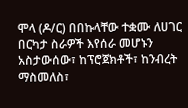ሞላ (ዶ/ር) በበኩላቸው ተቋሙ ለሀገር በርካታ ስራዎች እየሰራ መሆኑን አስታውሰው፣ ከፕሮጀክቶች፣ ከንብረት ማስመለስ፣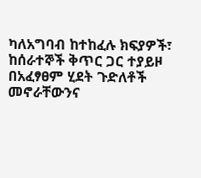ካለአግባብ ከተከፈሉ ክፍያዎች፣ ከሰራተኞች ቅጥር ጋር ተያይዞ በአፈፃፀም ሂደት ጉድለቶች መኖራቸውንና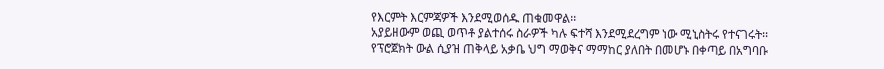የእርምት እርምጃዎች እንደሚወሰዱ ጠቁመዋል፡፡
አያይዘውም ወጪ ወጥቶ ያልተሰሩ ስራዎች ካሉ ፍተሻ እንደሚደረግም ነው ሚኒስትሩ የተናገሩት፡፡
የፕሮጀክት ውል ሲያዝ ጠቅላይ አቃቤ ህግ ማወቅና ማማከር ያለበት በመሆኑ በቀጣይ በአግባቡ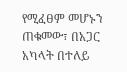የሚፈፀም መሆኑን ጠቁመው፣ በአጋር አካላት በተለይ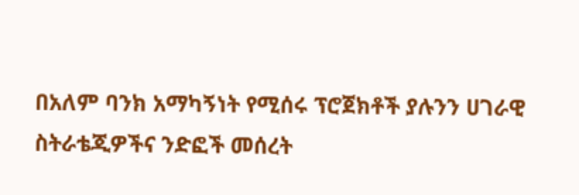በአለም ባንክ አማካኝነት የሚሰሩ ፕሮጀክቶች ያሉንን ሀገራዊ ስትራቴጂዎችና ንድፎች መሰረት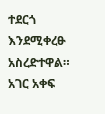ተደርጎ እንደሚቀረፁ አስረድተዋል።
አገር አቀፍ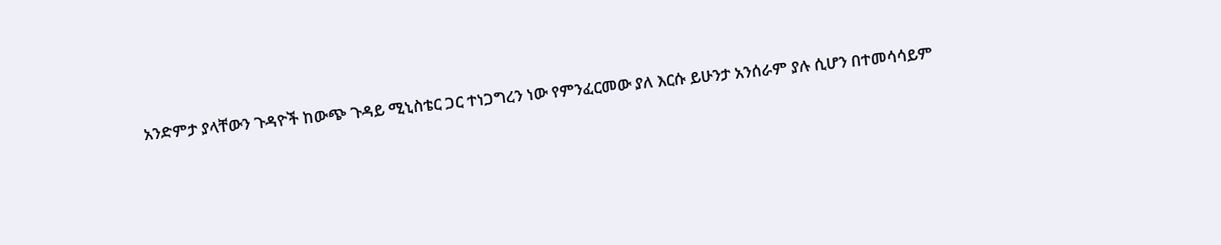አንድምታ ያላቸውን ጉዳዮች ከውጭ ጉዳይ ሚኒስቴር ጋር ተነጋግረን ነው የምንፈርመው ያለ እርሱ ይሁንታ አንሰራም ያሉ ሲሆን በተመሳሳይም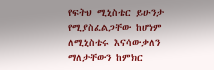የፍትህ ሚኒስቴር ይሁንታ የሚያስፈልጋቸው ከሆነም ለሚኒስቴሩ እናሳውቃለን ማለታቸውን ከምክር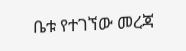ቤቱ የተገኘው መረጃ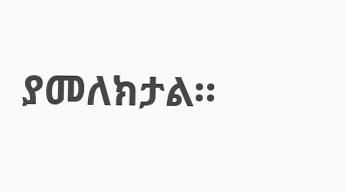ያመለክታል።